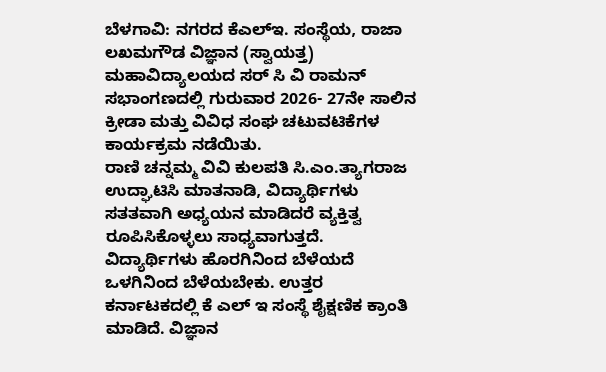ಬೆಳಗಾವಿ: ನಗರದ ಕೆಎಲ್ಇ. ಸಂಸ್ಥೆಯ, ರಾಜಾ ಲಖಮಗೌಡ ವಿಜ್ಞಾನ (ಸ್ವಾಯತ್ತ) ಮಹಾವಿದ್ಯಾಲಯದ ಸರ್ ಸಿ ವಿ ರಾಮನ್ ಸಭಾಂಗಣದಲ್ಲಿ ಗುರುವಾರ 2026- 27ನೇ ಸಾಲಿನ ಕ್ರೀಡಾ ಮತ್ತು ವಿವಿಧ ಸಂಘ ಚಟುವಟಿಕೆಗಳ ಕಾರ್ಯಕ್ರಮ ನಡೆಯಿತು.
ರಾಣಿ ಚನ್ನಮ್ಮ ವಿವಿ ಕುಲಪತಿ ಸಿ.ಎಂ.ತ್ಯಾಗರಾಜ ಉದ್ಘಾಟಿಸಿ ಮಾತನಾಡಿ, ವಿದ್ಯಾರ್ಥಿಗಳು ಸತತವಾಗಿ ಅಧ್ಯಯನ ಮಾಡಿದರೆ ವ್ಯಕ್ತಿತ್ವ ರೂಪಿಸಿಕೊಳ್ಳಲು ಸಾಧ್ಯವಾಗುತ್ತದೆ.
ವಿದ್ಯಾರ್ಥಿಗಳು ಹೊರಗಿನಿಂದ ಬೆಳೆಯದೆ ಒಳಗಿನಿಂದ ಬೆಳೆಯಬೇಕು. ಉತ್ತರ ಕರ್ನಾಟಕದಲ್ಲಿ ಕೆ ಎಲ್ ಇ ಸಂಸ್ಥೆ ಶೈಕ್ಷಣಿಕ ಕ್ರಾಂತಿ ಮಾಡಿದೆ. ವಿಜ್ಞಾನ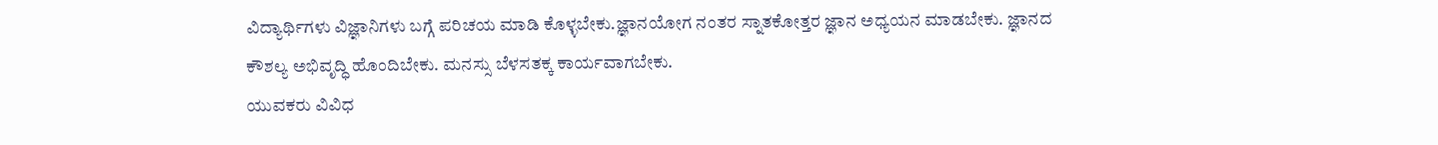ವಿದ್ಯಾರ್ಥಿಗಳು ವಿಜ್ಞಾನಿಗಳು ಬಗ್ಗೆ ಪರಿಚಯ ಮಾಡಿ ಕೊಳ್ಳಬೇಕು.ಜ್ಞಾನಯೋಗ ನಂತರ ಸ್ನಾತಕೋತ್ತರ ಜ್ಞಾನ ಅಧ್ಯಯನ ಮಾಡಬೇಕು. ಜ್ಞಾನದ ಕೌಶಲ್ಯ ಅಭಿವೃದ್ಧಿ ಹೊಂದಿಬೇಕು. ಮನಸ್ಸು ಬೆಳಸತಕ್ಕ ಕಾರ್ಯವಾಗಬೇಕು.
ಯುವಕರು ವಿವಿಧ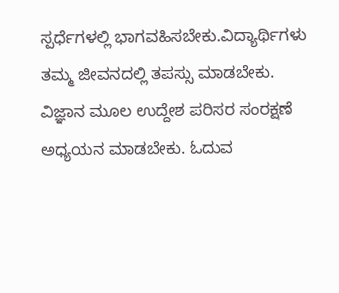ಸ್ಪರ್ಧೆಗಳಲ್ಲಿ ಭಾಗವಹಿಸಬೇಕು.ವಿದ್ಯಾರ್ಥಿಗಳು ತಮ್ಮ ಜೀವನದಲ್ಲಿ ತಪಸ್ಸು ಮಾಡಬೇಕು. ವಿಜ್ಞಾನ ಮೂಲ ಉದ್ದೇಶ ಪರಿಸರ ಸಂರಕ್ಷಣೆ ಅಧ್ಯಯನ ಮಾಡಬೇಕು. ಓದುವ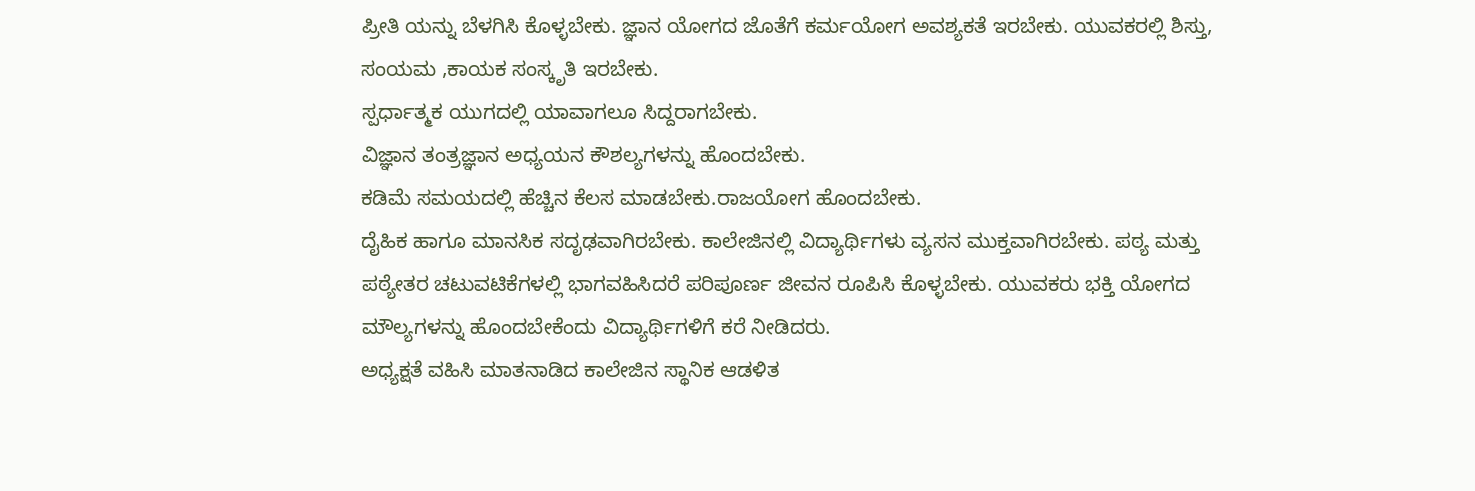ಪ್ರೀತಿ ಯನ್ನು ಬೆಳಗಿಸಿ ಕೊಳ್ಳಬೇಕು. ಜ್ಞಾನ ಯೋಗದ ಜೊತೆಗೆ ಕರ್ಮಯೋಗ ಅವಶ್ಯಕತೆ ಇರಬೇಕು. ಯುವಕರಲ್ಲಿ ಶಿಸ್ತು, ಸಂಯಮ ,ಕಾಯಕ ಸಂಸ್ಕೃತಿ ಇರಬೇಕು.
ಸ್ಪರ್ಧಾತ್ಮಕ ಯುಗದಲ್ಲಿ ಯಾವಾಗಲೂ ಸಿದ್ದರಾಗಬೇಕು.
ವಿಜ್ಞಾನ ತಂತ್ರಜ್ಞಾನ ಅಧ್ಯಯನ ಕೌಶಲ್ಯಗಳನ್ನು ಹೊಂದಬೇಕು.
ಕಡಿಮೆ ಸಮಯದಲ್ಲಿ ಹೆಚ್ಚಿನ ಕೆಲಸ ಮಾಡಬೇಕು.ರಾಜಯೋಗ ಹೊಂದಬೇಕು.
ದೈಹಿಕ ಹಾಗೂ ಮಾನಸಿಕ ಸದೃಢವಾಗಿರಬೇಕು. ಕಾಲೇಜಿನಲ್ಲಿ ವಿದ್ಯಾರ್ಥಿಗಳು ವ್ಯಸನ ಮುಕ್ತವಾಗಿರಬೇಕು. ಪಠ್ಯ ಮತ್ತು ಪಠ್ಯೇತರ ಚಟುವಟಿಕೆಗಳಲ್ಲಿ ಭಾಗವಹಿಸಿದರೆ ಪರಿಪೂರ್ಣ ಜೀವನ ರೂಪಿಸಿ ಕೊಳ್ಳಬೇಕು. ಯುವಕರು ಭಕ್ತಿ ಯೋಗದ ಮೌಲ್ಯಗಳನ್ನು ಹೊಂದಬೇಕೆಂದು ವಿದ್ಯಾರ್ಥಿಗಳಿಗೆ ಕರೆ ನೀಡಿದರು.
ಅಧ್ಯಕ್ಷತೆ ವಹಿಸಿ ಮಾತನಾಡಿದ ಕಾಲೇಜಿನ ಸ್ಥಾನಿಕ ಆಡಳಿತ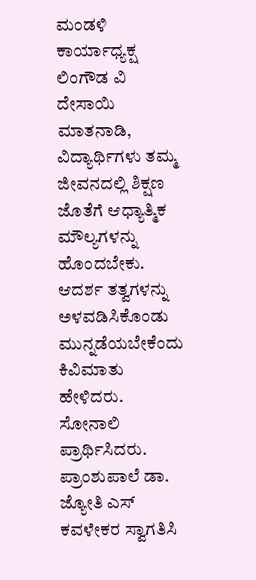ಮಂಡಳಿ ಕಾರ್ಯಾಧ್ಯಕ್ಷ ಲಿಂಗೌಡ ವಿ ದೇಸಾಯಿ ಮಾತನಾಡಿ, ವಿದ್ಯಾರ್ಥಿಗಳು ತಮ್ಮ ಜೀವನದಲ್ಲಿ ಶಿಕ್ಷಣ ಜೊತೆಗೆ ಆಧ್ಯಾತ್ಮಿಕ ಮೌಲ್ಯಗಳನ್ನು ಹೊಂದಬೇಕು. ಆದರ್ಶ ತತ್ವಗಳನ್ನು ಅಳವಡಿಸಿಕೊಂಡು ಮುನ್ನಡೆಯಬೇಕೆಂದು ಕಿವಿಮಾತು ಹೇಳಿದರು.
ಸೋನಾಲಿ ಪ್ರಾರ್ಥಿಸಿದರು.
ಪ್ರಾಂಶುಪಾಲೆ ಡಾ. ಜ್ಯೋತಿ ಎಸ್ ಕವಳೇಕರ ಸ್ವಾಗತಿಸಿ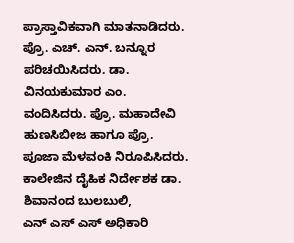ಪ್ರಾಸ್ತಾವಿಕವಾಗಿ ಮಾತನಾಡಿದರು. ಪ್ರೊ. ಎಚ್. ಎನ್. ಬನ್ನೂರ ಪರಿಚಯಿಸಿದರು. ಡಾ. ವಿನಯಕುಮಾರ ಎಂ. ವಂದಿಸಿದರು. ಪ್ರೊ. ಮಹಾದೇವಿ ಹುಣಸಿಬೀಜ ಹಾಗೂ ಪ್ರೊ. ಪೂಜಾ ಮೆಳವಂಕಿ ನಿರೂಪಿಸಿದರು.
ಕಾಲೇಜಿನ ದೈಹಿಕ ನಿರ್ದೇಶಕ ಡಾ. ಶಿವಾನಂದ ಬುಲಬುಲಿ,
ಎನ್ ಎಸ್ ಎಸ್ ಅಧಿಕಾರಿ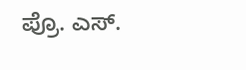ಪ್ರೊ. ಎಸ್.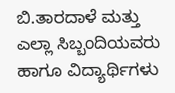ಬಿ.ತಾರದಾಳೆ ಮತ್ತು ಎಲ್ಲಾ ಸಿಬ್ಬಂದಿಯವರು ಹಾಗೂ ವಿದ್ಯಾರ್ಥಿಗಳು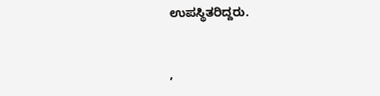ಉಪಸ್ಥಿತರಿದ್ದರು.


,